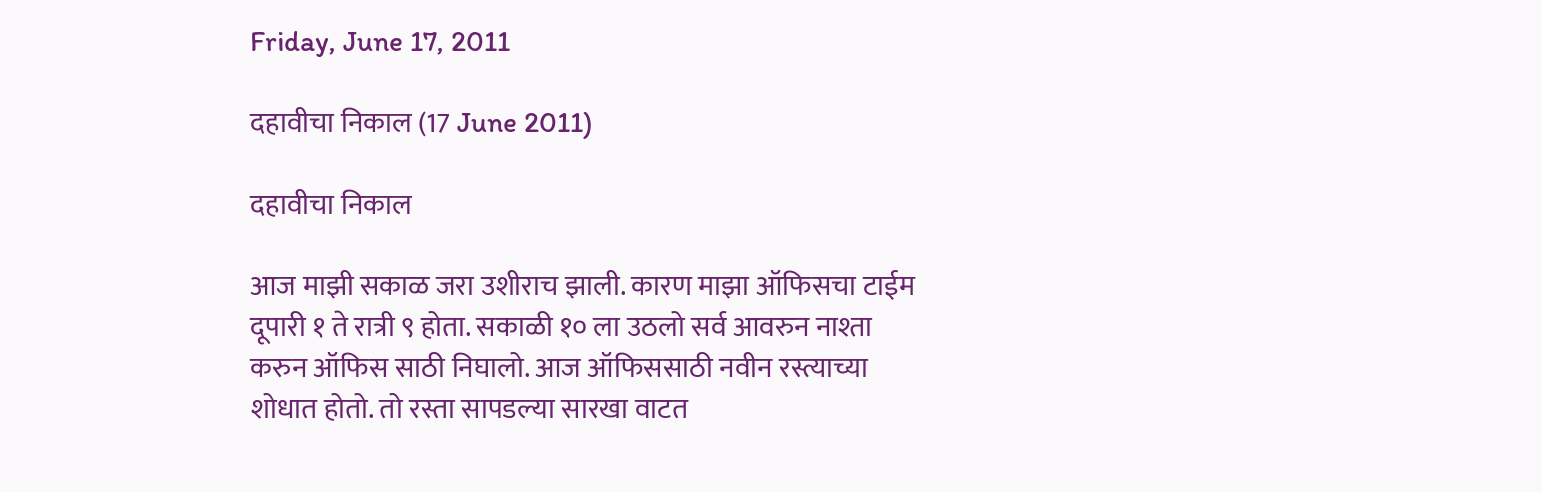Friday, June 17, 2011

दहावीचा निकाल (17 June 2011)

दहावीचा निकाल

आज माझी सकाळ जरा उशीराच झाली. कारण माझा ऑफिसचा टाईम दूपारी १ ते रात्री ९ होता. सकाळी १० ला उठलो सर्व आवरुन नाश्ता करुन ऑफिस साठी निघालो. आज ऑफिससाठी नवीन रस्त्याच्या शोधात होतो. तो रस्ता सापडल्या सारखा वाटत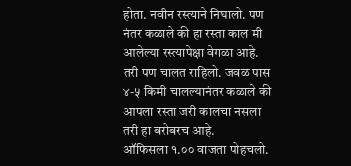होता. नवीन रस्त्याने निघालो. पण नंतर कळाले की हा रस्ता काल मी आलेल्या रस्त्यापेक्षा वेगळा आहे. तरी पण चालत राहिलो. जवळ पास ४-५ किमी चालल्यानंतर कळाले की आपला रस्ता जरी कालचा नसला तरी हा बरोबरच आहे.
ऑफिसला १.०० वाजता पोहचलो.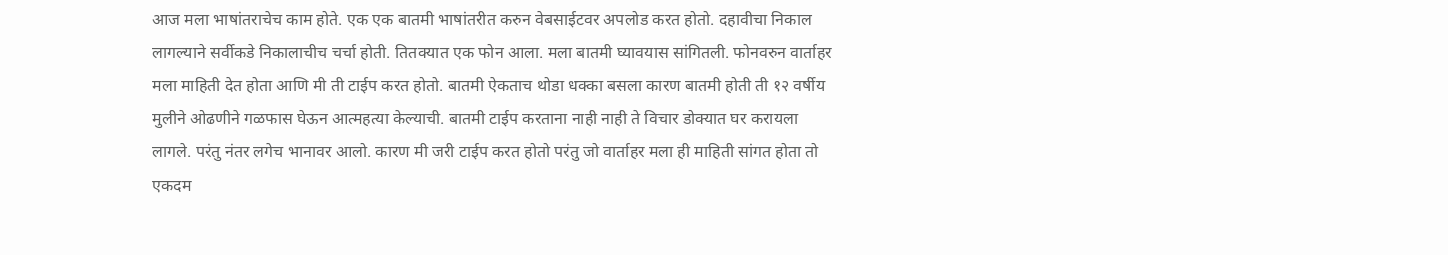आज मला भाषांतराचेच काम होते. एक एक बातमी भाषांतरीत करुन वेबसाईटवर अपलोड करत होतो. दहावीचा निकाल लागल्याने सर्वीकडे निकालाचीच चर्चा होती. तितक्यात एक फोन आला. मला बातमी घ्यावयास सांगितली. फोनवरुन वार्ताहर मला माहिती देत होता आणि मी ती टाईप करत होतो. बातमी ऐकताच थोडा धक्का बसला कारण बातमी होती ती १२ वर्षीय मुलीने ओढणीने गळफास घेऊन आत्महत्या केल्याची. बातमी टाईप करताना नाही नाही ते विचार डोक्यात घर करायला लागले. परंतु नंतर लगेच भानावर आलो. कारण मी जरी टाईप करत होतो परंतु जो वार्ताहर मला ही माहिती सांगत होता तो एकदम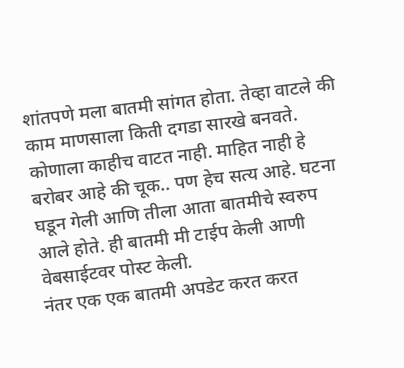शांतपणे मला बातमी सांगत होता. तेव्हा वाटले की काम माणसाला किती दगडा सारखे बनवते. कोणाला काहीच वाटत नाही. माहित नाही हे बरोबर आहे की चूक.. पण हेच सत्य आहे. घटना घडून गेली आणि तीला आता बातमीचे स्वरुप आले होते. ही बातमी मी टाईप केली आणी वेबसाईटवर पोस्ट केली.
नंतर एक एक बातमी अपडेट करत करत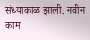संध्याकाळ झाली. नवीन काम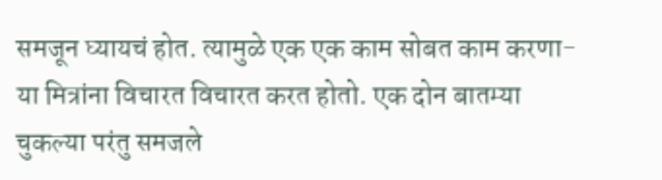समजून घ्यायचं होत. त्यामुळे एक एक काम सोबत काम करणा-या मित्रांना विचारत विचारत करत होतो. एक दोन बातम्या चुकल्या परंतु समजले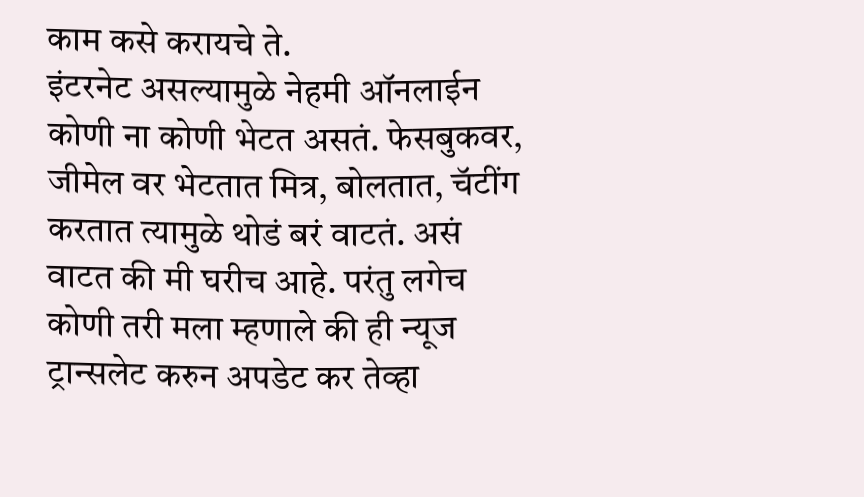काम कसे करायचे ते.
इंटरनेट असल्यामुळे नेहमी ऑनलाईन कोणी ना कोणी भेटत असतं. फेसबुकवर, जीमेल वर भेटतात मित्र, बोलतात, चॅटींग करतात त्यामुळे थोडं बरं वाटतं. असं वाटत की मी घरीच आहे. परंतु लगेच कोणी तरी मला म्हणाले की ही न्यूज ट्रान्सलेट करुन अपडेट कर तेव्हा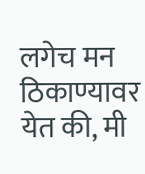लगेच मन ठिकाण्यावर येत की, मी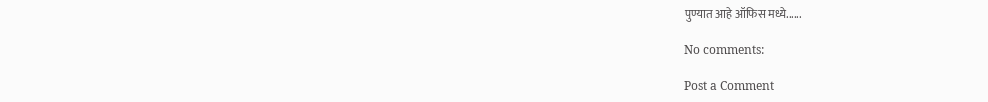पुण्यात आहे ऑफिस मध्ये......

No comments:

Post a Comment